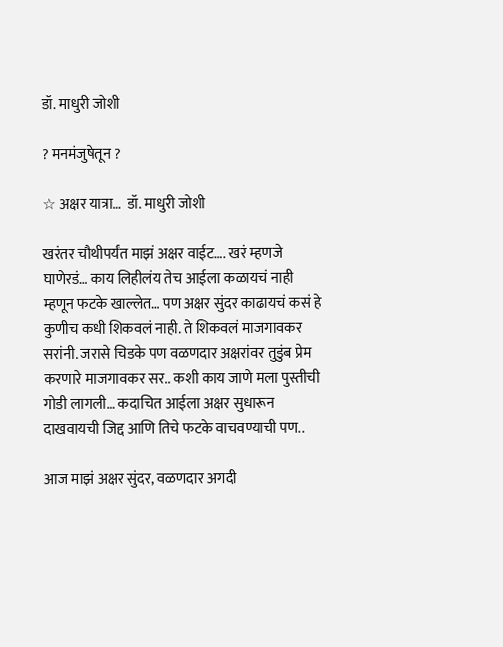डॉ. माधुरी जोशी

? मनमंजुषेतून ?

☆ अक्षर यात्रा…  डॉ. माधुरी जोशी

खरंतर चौथीपर्यंत माझं अक्षर वाईट…. खरं म्हणजे घाणेरडं… काय लिहीलंय तेच आईला कळायचं नाही म्हणून फटके खाल्लेत… पण अक्षर सुंदर काढायचं कसं हे कुणीच कधी शिकवलं नाही. ते शिकवलं माजगावकर सरांनी. जरासे चिडके पण वळणदार अक्षरांवर तुडुंब प्रेम करणारे माजगावकर सर.. कशी काय जाणे मला पुस्तीची गोडी लागली… कदाचित आईला अक्षर सुधारून दाखवायची जिद्द आणि तिचे फटके वाचवण्याची पण..

आज माझं अक्षर सुंदर, वळणदार अगदी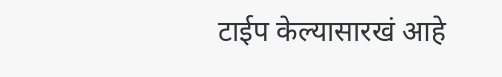टाईप केल्यासारखं आहे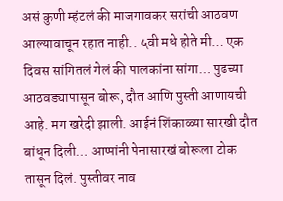असं कुणी म्हंटलं की माजगावकर सरांची आठवण आल्यावाचून रहात नाही.. ५वी मधे होते मी… एक दिवस सांगितलं गेलं की पालकांना सांगा… पुढच्या आठवड्यापासून बोरू, दौत आणि पुस्ती आणायची आहे. मग खरेदी झाली. आईनं शिंकाळ्या सारखी दौत बांधून दिली… आप्पांनी पेनासारखं बोरूला टोक तासून दिलं. पुस्तीवर नाव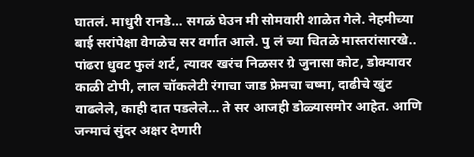घातलं. माधुरी रानडे… सगळं घेउन मी सोमवारी शाळेत गेले. नेहमीच्या बाई सरांपेक्षा वेगळेच सर वर्गात आले. पु लं च्या चितळे मास्तरांसारखे.. पांढरा धुवट फुलं शर्ट, त्यावर खरंच निळसर ग्रे जुनासा कोट, डोक्यावर काळी टोपी, लाल चॉकलेटी रंगाचा जाड फ्रेमचा चष्मा, दाढीचे खुंट वाढलेले, काही दात पडलेले… ते सर आजही डोळ्यासमोर आहेत. आणि जन्माचं सुंदर अक्षर देणारी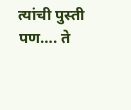त्यांची पुस्ती पण…. ते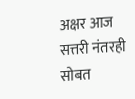अक्षर आज सत्तरी नंतरही सोबत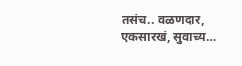तसंच.. वळणदार, एकसारखं, सुवाच्य…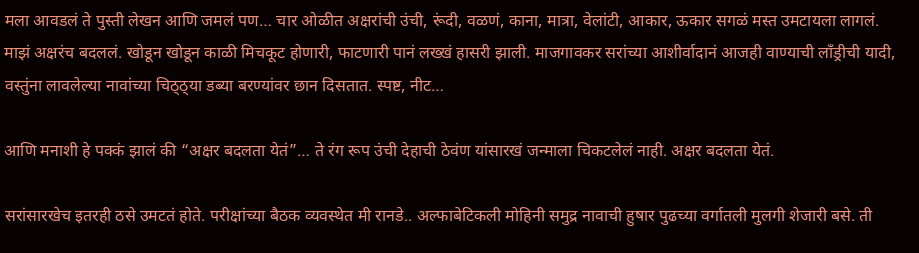मला आवडलं ते पुस्ती लेखन आणि जमलं पण… चार ओळीत अक्षरांची उंची, रूंदी, वळणं, काना, मात्रा, वेलांटी, आकार, ऊकार सगळं मस्त उमटायला लागलं. माझं अक्षरंच बदललं. खोडून खोडून काळी मिचकूट होणारी, फाटणारी पानं लख्खं हासरी झाली. माजगावकर सरांच्या आशीर्वादानं आजही वाण्याची लॉंड्रीची यादी, वस्तुंना लावलेल्या नावांच्या चिठ्ठ्या डब्या बरण्यांवर छान दिसतात. स्पष्ट, नीट…

आणि मनाशी हे पक्कं झालं की “अक्षर बदलता येतं”… ते रंग रूप उंची देहाची ठेवंण यांसारखं जन्माला चिकटलेलं नाही. अक्षर बदलता येतं.

सरांसारखेच इतरही ठसे उमटतं होते. परीक्षांच्या बैठक व्यवस्थेत मी रानडे.. अल्फाबेटिकली मोहिनी समुद्र नावाची हुषार पुढच्या वर्गातली मुलगी शेजारी बसे. ती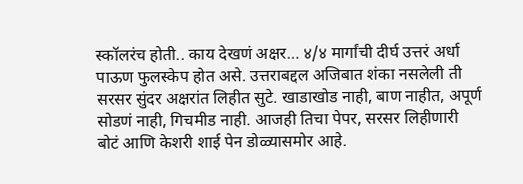स्कॉलरंच होती.. काय देखणं अक्षर… ४/४ मार्गांची दीर्घ उत्तरं अर्धा पाऊण फुलस्केप होत असे. उत्तराबद्दल अजिबात शंका नसलेली ती सरसर सुंदर अक्षरांत लिहीत सुटे. खाडाखोड नाही, बाण नाहीत, अपूर्ण सोडणं नाही, गिचमीड नाही. आजही तिचा पेपर, सरसर लिहीणारी बोटं आणि केशरी शाई पेन डोळ्यासमोर आहे.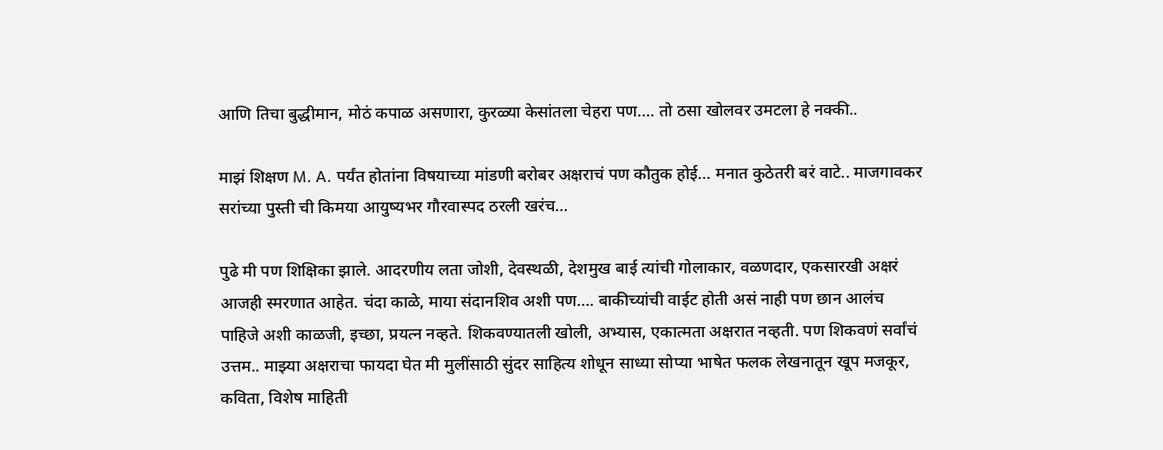आणि तिचा बुद्धीमान, मोठं कपाळ असणारा, कुरळ्या केसांतला चेहरा पण…. तो ठसा खोलवर उमटला हे नक्की..

माझं शिक्षण M. A. पर्यंत होतांना विषयाच्या मांडणी बरोबर अक्षराचं पण कौतुक होई… मनात कुठेतरी बरं वाटे.. माजगावकर सरांच्या पुस्ती ची किमया आयुष्यभर गौरवास्पद ठरली खरंच…

पुढे मी पण शिक्षिका झाले. आदरणीय लता जोशी, देवस्थळी, देशमुख बाई त्यांची गोलाकार, वळणदार, एकसारखी अक्षरं आजही स्मरणात आहेत. चंदा काळे, माया संदानशिव अशी पण…. बाकीच्यांची वाईट होती असं नाही पण छान आलंच पाहिजे अशी काळजी, इच्छा, प्रयत्न नव्हते. शिकवण्यातली खोली, अभ्यास, एकात्मता अक्षरात नव्हती. पण शिकवणं सर्वांचं उत्तम.. माझ्या अक्षराचा फायदा घेत मी मुलींसाठी सुंदर साहित्य शोधून साध्या सोप्या भाषेत फलक लेखनातून खूप मजकूर, कविता, विशेष माहिती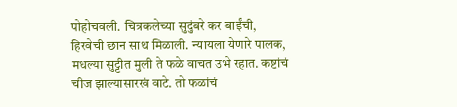पोहोचवली. चित्रकलेच्या सुदुंबरे कर बाईंची, हिरवेची छान साथ मिळाली. न्यायला येणारे पालक, मधल्या सुट्टीत मुली ते फळे वाचत उभे रहात. कष्टांचं चीज झाल्यासारखं वाटे. तो फळांचं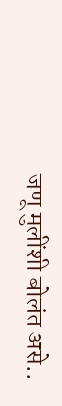जणू मुलींशी बोलंत असे..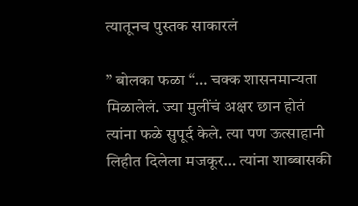त्यातूनच पुस्तक साकारलं

” बोलका फळा “… चक्क शासनमान्यता मिळालेलं. ज्या मुलींचं अक्षर छान होतं त्यांना फळे सुपूर्द केले. त्या पण ऊत्साहानी लिहीत दिलेला मजकूर… त्यांना शाब्बासकी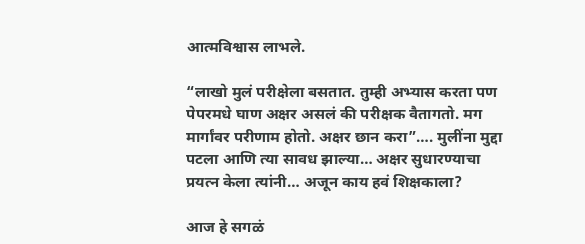आत्मविश्वास लाभले.

“लाखो मुलं परीक्षेला बसतात. तुम्ही अभ्यास करता पण पेपरमधे घाण अक्षर असलं की परीक्षक वैतागतो. मग मार्गांवर परीणाम होतो. अक्षर छान करा”…. मुलींना मुद्दा पटला आणि त्या सावध झाल्या… अक्षर सुधारण्याचा प्रयत्न केला त्यांनी… अजून काय हवं शिक्षकाला?

आज हे सगळं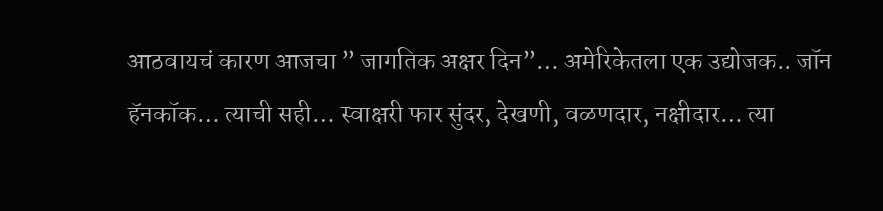आठवायचं कारण आजचा ” जागतिक अक्षर दिन”… अमेरिकेतला एक उद्योजक.. जॉन हॅनकॉक… त्याची सही… स्वाक्षरी फार सुंदर, देखणी, वळणदार, नक्षीदार… त्या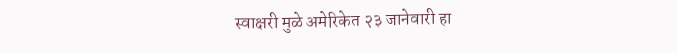स्वाक्षरी मुळे अमेरिकेत २३ जानेवारी हा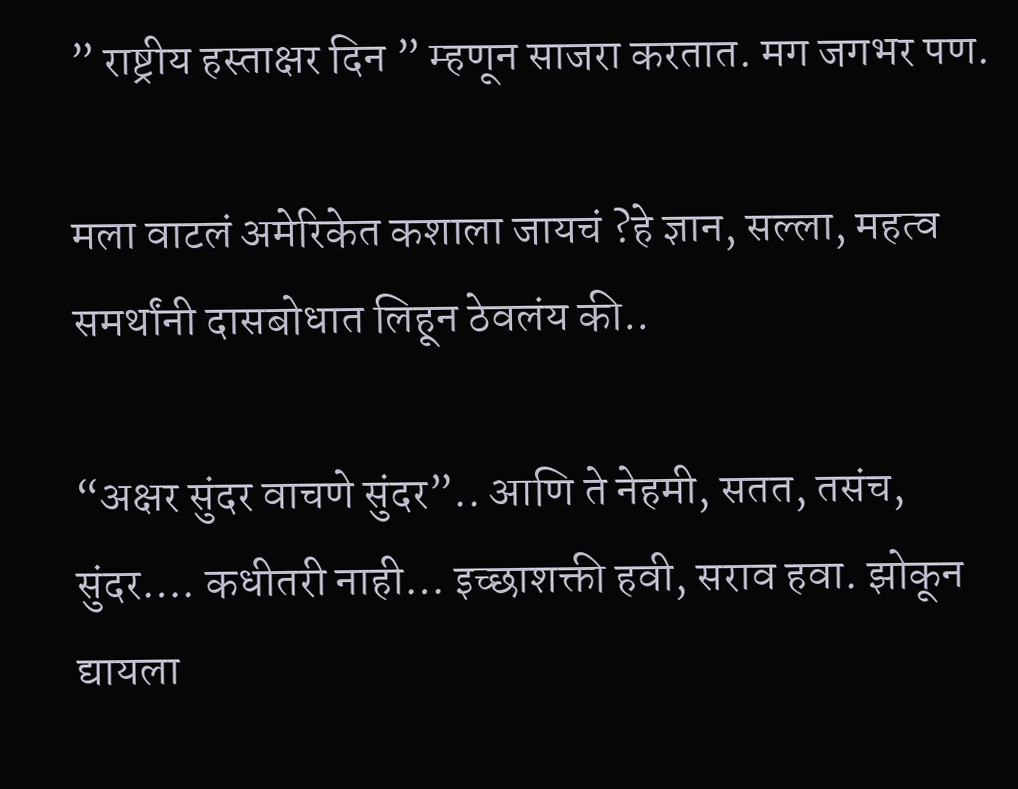” राष्ट्रीय हस्ताक्षर दिन ” म्हणून साजरा करतात. मग जगभर पण.

मला वाटलं अमेरिकेत कशाला जायचं ?हे ज्ञान, सल्ला, महत्व समर्थांनी दासबोधात लिहून ठेवलंय की..

“अक्षर सुंदर वाचणे सुंदर”.. आणि ते नेहमी, सतत, तसंच, सुंदर…. कधीतरी नाही… इच्छाशक्ती हवी, सराव हवा. झोकून द्यायला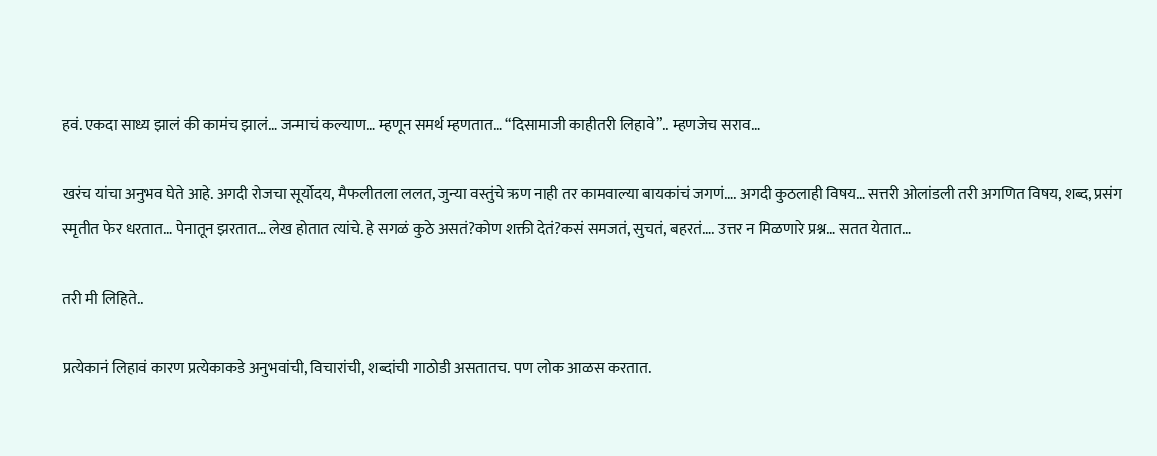हवं. एकदा साध्य झालं की कामंच झालं… जन्माचं कल्याण… म्हणून समर्थ म्हणतात… “दिसामाजी काहीतरी लिहावे”.. म्हणजेच सराव…

खरंच यांचा अनुभव घेते आहे. अगदी रोजचा सूर्योदय, मैफलीतला ललत, जुन्या वस्तुंचे ऋण नाही तर कामवाल्या बायकांचं जगणं…. अगदी कुठलाही विषय… सत्तरी ओलांडली तरी अगणित विषय, शब्द, प्रसंग स्मृतीत फेर धरतात… पेनातून झरतात… लेख होतात त्यांचे. हे सगळं कुठे असतं?कोण शक्ती देतं?कसं समजतं, सुचतं, बहरतं…. उत्तर न मिळणारे प्रश्न… सतत येतात…

तरी मी लिहिते..

प्रत्येकानं लिहावं कारण प्रत्येकाकडे अनुभवांची, विचारांची, शब्दांची गाठोडी असतातच. पण लोक आळस करतात.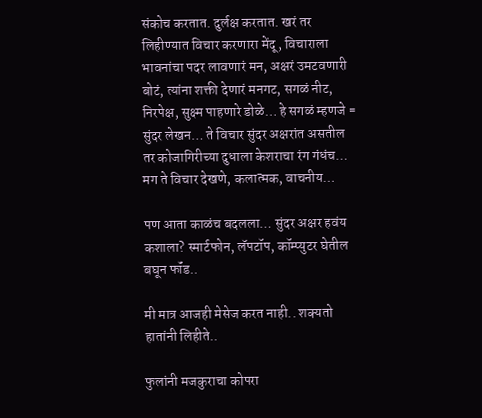संकोच करतात. दुर्लक्ष करतात. खरं तर लिहीण्यात विचार करणारा मेंदू, विचाराला भावनांचा पदर लावणारं मन, अक्षरं उमटवणारी बोटं, त्यांना शक्ती देणारं मनगट, सगळं नीट, निरपेक्ष, सुक्ष्म पाहणारे डोळे… हे सगळं म्हणजे = सुंदर लेखन… ते विचार सुंदर अक्षरांत असतील तर कोजागिरीच्या दुधाला केशराचा रंग गंधंच… मग ते विचार देखणे, कलात्मक, वाचनीय…

पण आता काळंच बदलला… सुंदर अक्षर हवंय कशाला? स्मार्टफोन, लॅपटॉप, कॉम्प्युटर घेतील बघून फॉंड..

मी मात्र आजही मेसेज करत नाही.. शक्यतो हातांनी लिहीते..

फुलांनी मजकुराचा कोपरा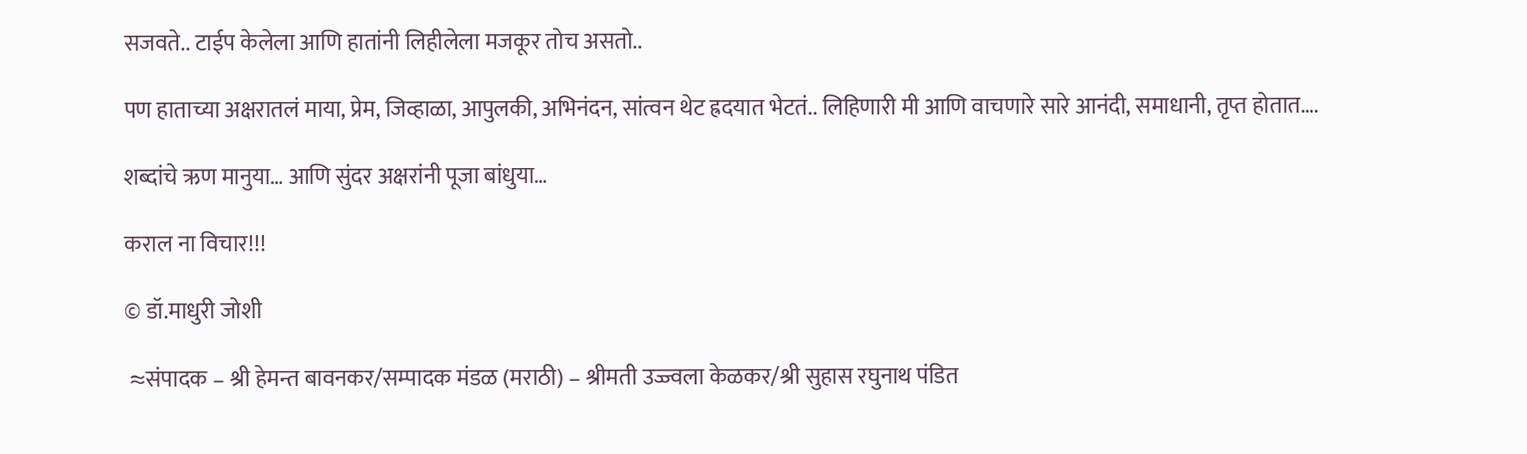सजवते.. टाईप केलेला आणि हातांनी लिहीलेला मजकूर तोच असतो..

पण हाताच्या अक्षरातलं माया, प्रेम, जिव्हाळा, आपुलकी, अभिनंदन, सांत्वन थेट ह्रदयात भेटतं.. लिहिणारी मी आणि वाचणारे सारे आनंदी, समाधानी, तृप्त होतात….

शब्दांचे ऋण मानुया… आणि सुंदर अक्षरांनी पूजा बांधुया…

कराल ना विचार!!!

© डॉ.माधुरी जोशी

 ≈संपादक – श्री हेमन्त बावनकर/सम्पादक मंडळ (मराठी) – श्रीमती उज्ज्वला केळकर/श्री सुहास रघुनाथ पंडित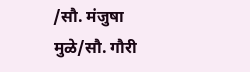/सौ. मंजुषा मुळे/सौ. गौरी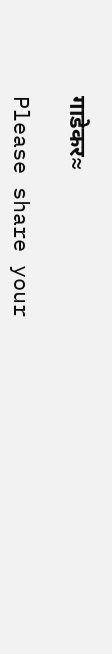गाडेकर≈

Please share your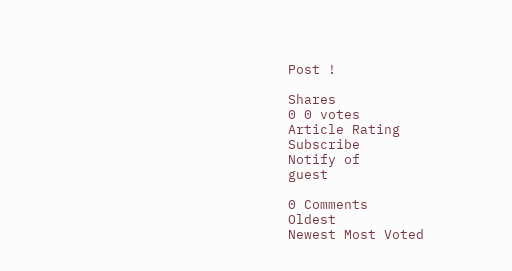Post !

Shares
0 0 votes
Article Rating
Subscribe
Notify of
guest

0 Comments
Oldest
Newest Most Voted